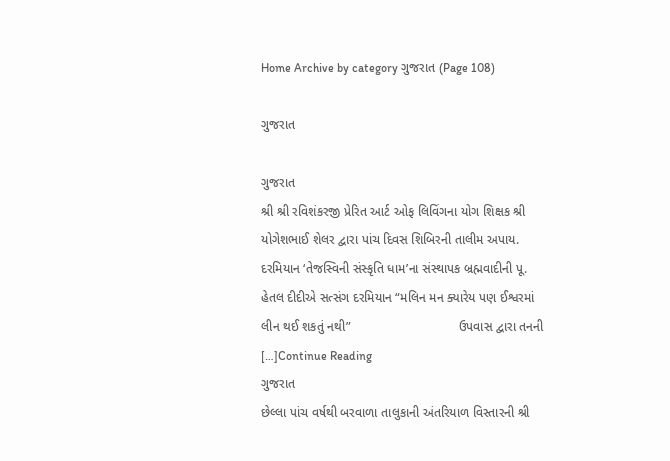Home Archive by category ગુજરાત (Page 108)

ગુજરાત

ગુજરાત
શ્રી શ્રી રવિશંકરજી પ્રેરિત આર્ટ ઓફ લિવિંગના યોગ શિક્ષક શ્રી યોગેશભાઈ શેલર દ્વારા પાંચ દિવસ શિબિરની તાલીમ અપાય. દરમિયાન ‘તેજસ્વિની સંસ્કૃતિ ધામ’ના સંસ્થાપક બ્રહ્મવાદીની પૂ. હેતલ દીદીએ સત્સંગ દરમિયાન “મલિન મન ક્યારેય પણ ઈશ્વરમાં લીન થઈ શકતું નથી”                              ઉપવાસ દ્વારા તનની […]Continue Reading
ગુજરાત
છેલ્લા પાંચ વર્ષથી બરવાળા તાલુકાની અંતરિયાળ વિસ્તારની શ્રી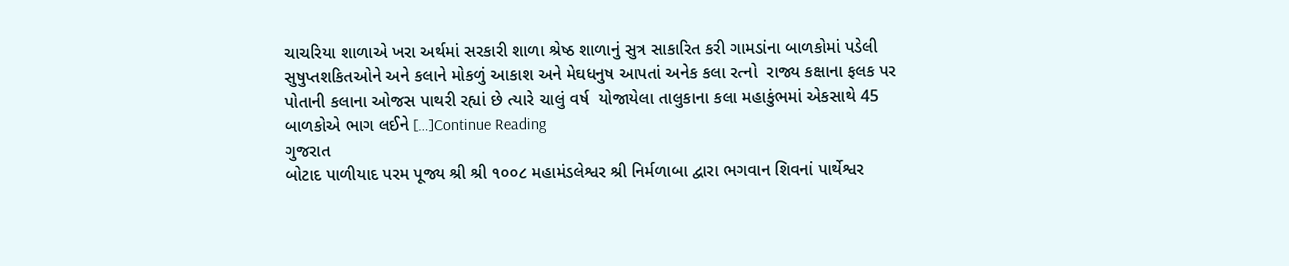ચાચરિયા શાળાએ ખરા અર્થમાં સરકારી શાળા શ્રેષ્ઠ શાળાનું સુત્ર સાકારિત કરી ગામડાંના બાળકોમાં પડેલી સુષુપ્તશકિતઓને અને કલાને મોકળું આકાશ અને મેઘધનુષ આપતાં અનેક કલા રત્નો  રાજ્ય કક્ષાના ફલક પર પોતાની કલાના ઓજસ પાથરી રહ્યાં છે ત્યારે ચાલું વર્ષ  યોજાયેલા તાલુકાના કલા મહાકુંભમાં એકસાથે 45 બાળકોએ ભાગ લઈને […]Continue Reading
ગુજરાત
બોટાદ પાળીયાદ પરમ પૂજ્ય શ્રી શ્રી ૧૦૦૮ મહામંડલેશ્વર શ્રી નિર્મળાબા દ્વારા ભગવાન શિવનાં પાર્થેશ્વર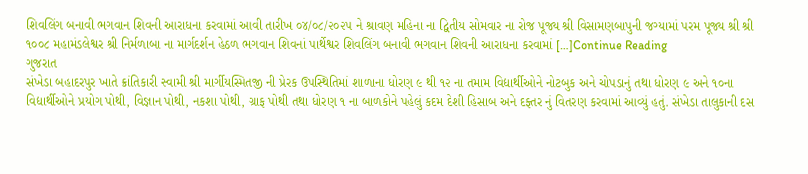શિવલિંગ બનાવી ભગવાન શિવની આરાધના કરવામાં આવી તારીખ ૦૪/૦૮/૨૦૨૫ ને શ્રાવણ મહિના ના દ્વિતીય સોમવાર ના રોજ પૂજ્ય શ્રી વિસામણબાપુની જગ્યામાં પરમ પૂજ્ય શ્રી શ્રી ૧૦૦૮ મહામંડલેશ્વર શ્રી નિર્મળાબા ના માર્ગદર્શન હેઠળ ભગવાન શિવનાં પાર્થેશ્વર શિવલિંગ બનાવી ભગવાન શિવની આરાધના કરવામાં […]Continue Reading
ગુજરાત
સંખેડા બહાદરપુર ખાતે ક્રાંતિકારી સ્વામી શ્રી માર્ગીયસ્મિતજી ની પ્રેરક ઉપસ્થિતિમાં શાળાના ધોરણ ૯ થી ૧૨ ના તમામ વિદ્યાર્થીઓને નોટબુક અને ચોપડાનું તથા ધોરણ ૯ અને ૧૦ના વિદ્યાર્થીઓને પ્રયોગ પોથી, વિજ્ઞાન પોથી, નકશા પોથી, ગ્રાફ પોથી તથા ધોરણ ૧ ના બાળકોને પહેલું કદમ દેશી હિસાબ અને દફ્તર નું વિતરણ કરવામાં આવ્યું હતું. સંખેડા તાલુકાની દસ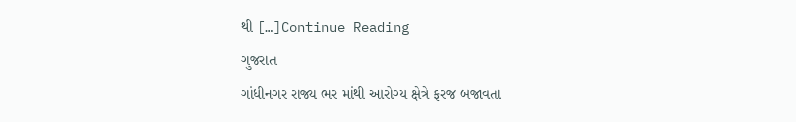થી […]Continue Reading
ગુજરાત
ગાંધીનગર રાજ્ય ભર માંથી આરોગ્ય ક્ષેત્રે ફરજ બજાવતા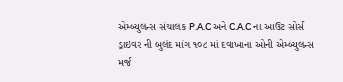એમ્બ્યુલન્સ સંચાલક P.A.C અને C.A.C ના આઉટ સોર્સ ડ્રાઇવર ની બુલંદ માંગ ૧૦૮ માં દવાખાના ઓની એમ્બ્યુલન્સ મર્જ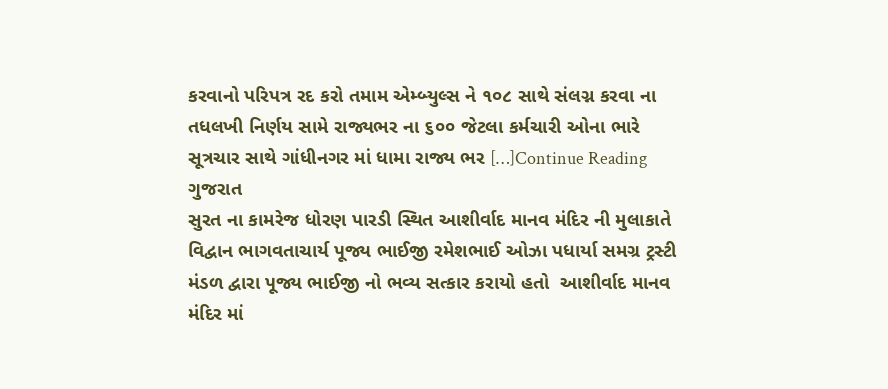કરવાનો પરિપત્ર રદ કરો તમામ એમ્બ્યુલ્સ ને ૧૦૮ સાથે સંલગ્ન કરવા ના તધલખી નિર્ણય સામે રાજ્યભર ના ૬૦૦ જેટલા કર્મચારી ઓના ભારે સૂત્રચાર સાથે ગાંધીનગર માં ધામા રાજ્ય ભર […]Continue Reading
ગુજરાત
સુરત ના કામરેજ ધોરણ પારડી સ્થિત આશીર્વાદ માનવ મંદિર ની મુલાકાતે વિદ્વાન ભાગવતાચાર્ય પૂજ્ય ભાઈજી રમેશભાઈ ઓઝા પધાર્યા સમગ્ર ટ્રસ્ટી મંડળ દ્વારા પૂજ્ય ભાઈજી નો ભવ્ય સત્કાર કરાયો હતો  આશીર્વાદ માનવ મંદિર માં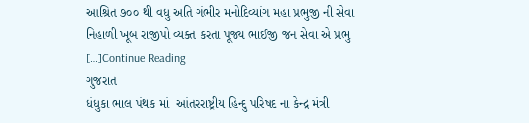આશ્રિત ૭૦૦ થી વધુ અતિ ગંભીર મનોદિવ્યાંગ મહા પ્રભુજી ની સેવા નિહાળી ખૂબ રાજીપો વ્યક્ત કરતા પૂજ્ય ભાઈજી જન સેવા એ પ્રભુ […]Continue Reading
ગુજરાત
ધંધુકા ભાલ પંથક માં  આંતરરાષ્ટ્રીય હિન્દુ પરિષદ ના કેન્દ્ર મંત્રી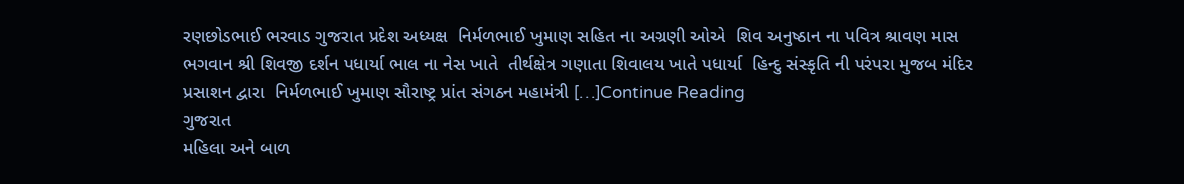રણછોડભાઈ ભરવાડ ગુજરાત પ્રદેશ અધ્યક્ષ  નિર્મળભાઈ ખુમાણ સહિત ના અગ્રણી ઓએ  શિવ અનુષ્ઠાન ના પવિત્ર શ્રાવણ માસ ભગવાન શ્રી શિવજી દર્શન પધાર્યા ભાલ ના નેસ ખાતે  તીર્થક્ષેત્ર ગણાતા શિવાલય ખાતે પધાર્યા  હિન્દુ સંસ્કૃતિ ની પરંપરા મુજબ મંદિર પ્રસાશન દ્વારા  નિર્મળભાઈ ખુમાણ સૌરાષ્ટ્ર પ્રાંત સંગઠન મહામંત્રી […]Continue Reading
ગુજરાત
મહિલા અને બાળ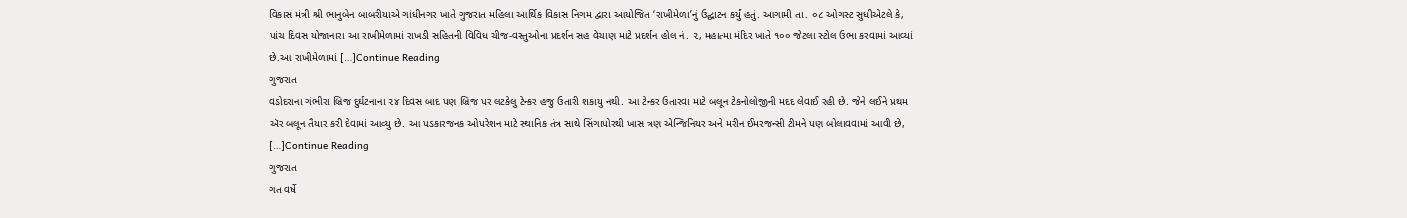વિકાસ મંત્રી શ્રી ભાનુબેન બાબરીયાએ ગાંધીનગર ખાતે ગુજરાત મહિલા આર્થિક વિકાસ નિગમ દ્વારા આયોજિત ‘રાખીમેળા’નું ઉદ્ઘાટન કર્યું હતું. આગામી તા. ૦૮ ઓગસ્ટ સુધીએટલે કે, પાંચ દિવસ યોજાનારા આ રાખીમેળામાં રાખડી સહિતની વિવિધ ચીજ-વસ્તુઓના પ્રદર્શન સહ વેચાણ માટે પ્રદર્શન હોલ નં. ૨, મહાત્મા મંદિર ખાતે ૧૦૦ જેટલા સ્ટોલ ઉભા કરવામાં આવ્યાં છે.આ રાખીમેળામાં […]Continue Reading
ગુજરાત
વડોદરાના ગંભીરા બ્રિજ દુર્ઘટનાના ૨૪ દિવસ બાદ પણ બ્રિજ પર લટકેલુ ટેન્કર હજુ ઉતારી શકાયુ નથી. આ ટેન્કર ઉતારવા માટે બલૂન ટેકનોલોજીની મદદ લેવાઈ રહી છે. જેને લઈને પ્રથમ ઍર બલૂન તૈયાર કરી દેવામાં આવ્યુ છે. આ પડકારજનક ઓપરેશન માટે સ્થાનિક તંત્ર સાથે સિંગાપોરથી ખાસ ત્રણ એન્જિનિયર અને મરીન ઈમરજન્સી ટીમને પણ બોલાવવામાં આવી છે, […]Continue Reading
ગુજરાત
ગત વર્ષે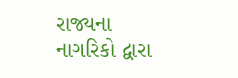રાજ્યના નાગરિકો દ્વારા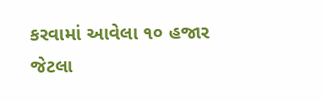કરવામાં આવેલા ૧૦ હજાર જેટલા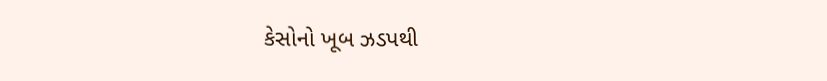કેસોનો ખૂબ ઝડપથી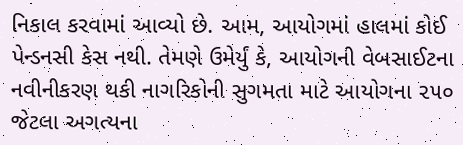નિકાલ કરવામાં આવ્યો છે. આમ, આયોગમાં હાલમાં કોઈ પેન્ડનસી કેસ નથી. તેમણે ઉમેર્યું કે, આયોગની વેબસાઈટના નવીનીકરણ થકી નાગરિકોની સુગમતા માટે આયોગના ૨૫૦ જેટલા અગત્યના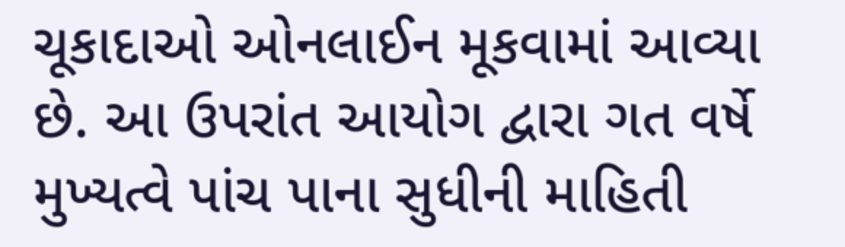ચૂકાદાઓ ઓનલાઈન મૂકવામાં આવ્યા છે. આ ઉપરાંત આયોગ દ્વારા ગત વર્ષે મુખ્યત્વે પાંચ પાના સુધીની માહિતી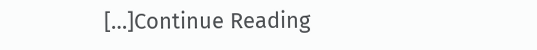[…]Continue Reading